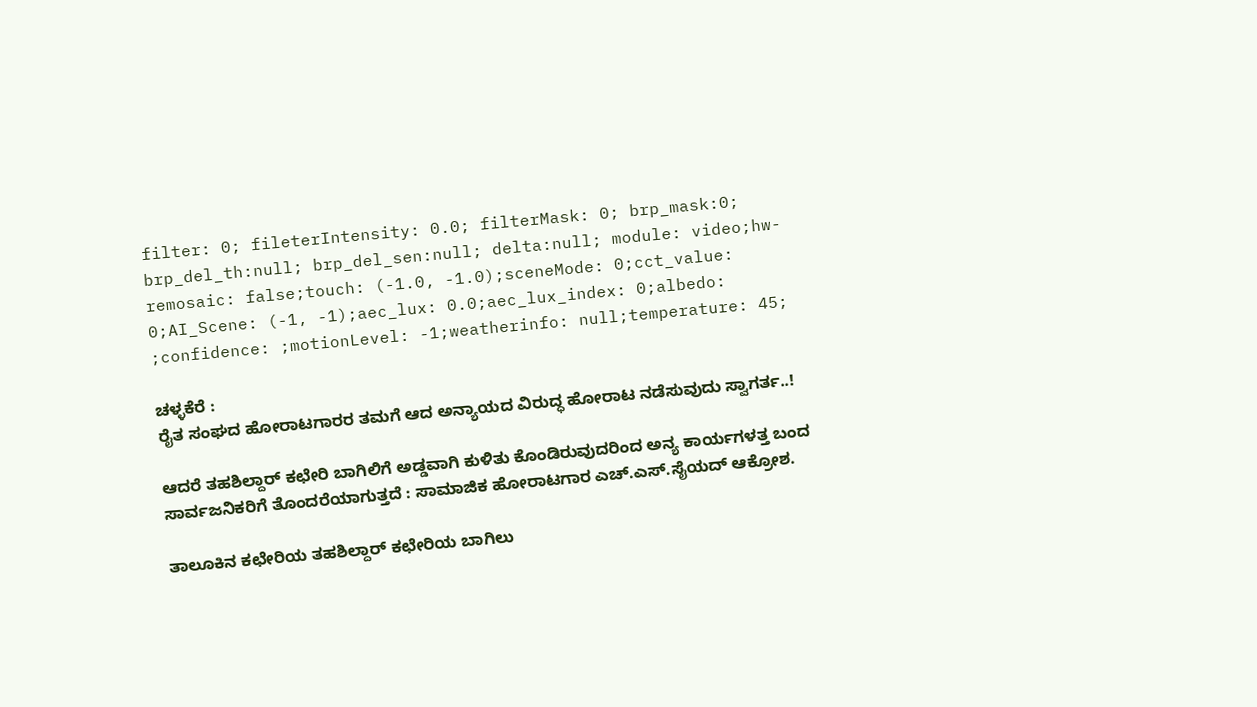filter: 0; fileterIntensity: 0.0; filterMask: 0; brp_mask:0; brp_del_th:null; brp_del_sen:null; delta:null; module: video;hw-remosaic: false;touch: (-1.0, -1.0);sceneMode: 0;cct_value: 0;AI_Scene: (-1, -1);aec_lux: 0.0;aec_lux_index: 0;albedo: ;confidence: ;motionLevel: -1;weatherinfo: null;temperature: 45;

ಚಳ್ಳಕೆರೆ :
ರೈತ ಸಂಘದ ಹೋರಾಟಗಾರರ ತಮಗೆ ಆದ ಅನ್ಯಾಯದ ವಿರುದ್ಧ ಹೋರಾಟ ನಡೆಸುವುದು ಸ್ವಾಗರ್ತ..!

ಆದರೆ ತಹಶಿಲ್ದಾರ್ ಕಛೇರಿ ಬಾಗಿಲಿಗೆ ಅಡ್ಡವಾಗಿ ಕುಳಿತು ಕೊಂಡಿರುವುದರಿಂದ ಅನ್ಯ ಕಾರ್ಯಗಳತ್ತ ಬಂದ ಸಾರ್ವಜನಿಕರಿಗೆ ತೊಂದರೆಯಾಗುತ್ತದೆ : ಸಾಮಾಜಿಕ ಹೋರಾಟಗಾರ ಎಚ್.ಎಸ್.ಸೈಯದ್ ಆಕ್ರೋಶ.

ತಾಲೂಕಿನ ಕಛೇರಿಯ ತಹಶಿಲ್ದಾರ್ ಕಛೇರಿಯ ಬಾಗಿಲು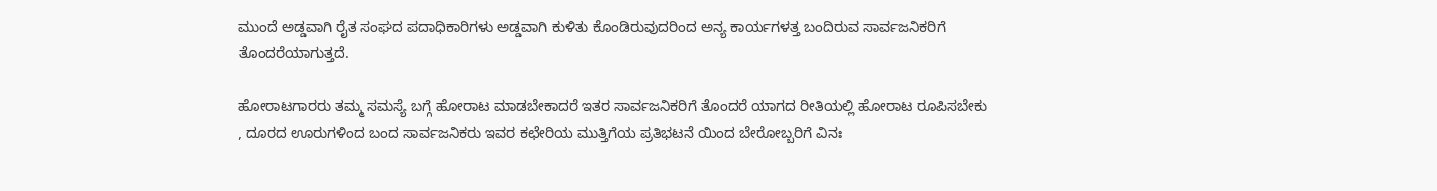ಮುಂದೆ ಅಡ್ಡವಾಗಿ ರೈತ ಸಂಘದ ಪದಾಧಿಕಾರಿಗಳು ಅಡ್ಡವಾಗಿ ಕುಳಿತು ಕೊಂಡಿರುವುದರಿಂದ ಅನ್ಯ ಕಾರ್ಯಗಳತ್ತ ಬಂದಿರುವ ಸಾರ್ವಜನಿಕರಿಗೆ ತೊಂದರೆಯಾಗುತ್ತದೆ.

ಹೋರಾಟಗಾರರು ತಮ್ಮ ಸಮಸ್ಯೆ ಬಗ್ಗೆ ಹೋರಾಟ ಮಾಡಬೇಕಾದರೆ ಇತರ ಸಾರ್ವಜನಿಕರಿಗೆ ತೊಂದರೆ ಯಾಗದ ರೀತಿಯಲ್ಲಿ ಹೋರಾಟ ರೂಪಿಸಬೇಕು , ದೂರದ ಊರುಗಳಿಂದ ಬಂದ ಸಾರ್ವಜನಿಕರು ಇವರ ಕಛೇರಿಯ ಮುತ್ತಿಗೆಯ ಪ್ರತಿಭಟನೆ ಯಿಂದ ಬೇರೋಬ್ಬರಿಗೆ ವಿನಃ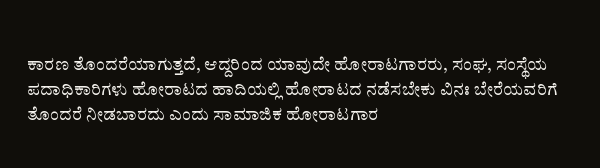ಕಾರಣ ತೊಂದರೆಯಾಗುತ್ತದೆ‌, ಆದ್ದರಿಂದ ಯಾವುದೇ ಹೋರಾಟಗಾರರು, ಸಂಘ, ಸಂಸ್ಥೆಯ ಪದಾಧಿಕಾರಿಗಳು ಹೋರಾಟದ ಹಾದಿಯಲ್ಲಿ ಹೋರಾಟದ ನಡೆಸಬೇಕು ವಿನಃ ಬೇರೆಯವರಿಗೆ ತೊಂದರೆ ನೀಡಬಾರದು ಎಂದು ಸಾಮಾಜಿಕ ಹೋರಾಟಗಾರ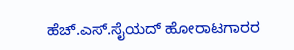ಹೆಚ್.ಎಸ್.ಸೈಯದ್ ಹೋರಾಟಗಾರರ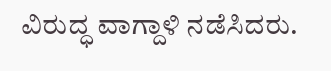ವಿರುದ್ಧ ವಾಗ್ದಾಳಿ ನಡೆಸಿದರು.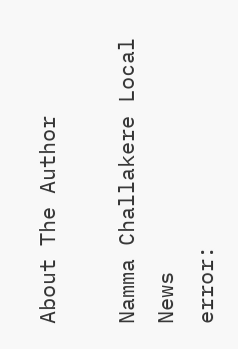About The Author

Namma Challakere Local News
error: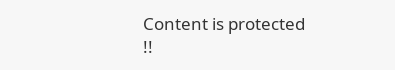Content is protected !!